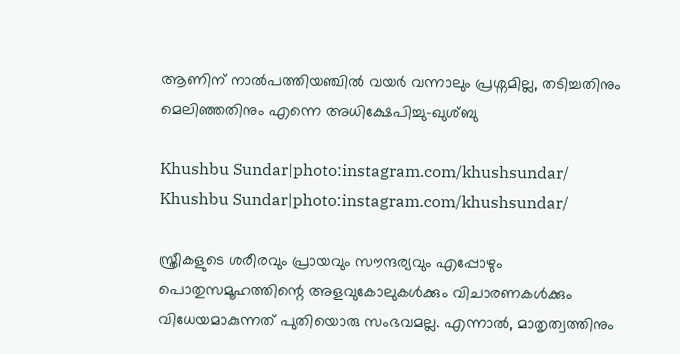ആണിന് നാൽപത്തിയഞ്ചിൽ വയർ വന്നാലും പ്രശ്നമില്ല, തടിച്ചതിനും മെലിഞ്ഞതിനും എന്നെ അധിക്ഷേപിച്ചു-ഖുശ്ബു

Khushbu Sundar|photo:instagram.com/khushsundar/
Khushbu Sundar|photo:instagram.com/khushsundar/

സ്ത്രീകളുടെ ശരീരവും പ്രായവും സൗന്ദര്യവും എപ്പോഴും പൊതുസമൂഹത്തിന്റെ അളവുകോലുകൾക്കും വിചാരണകൾക്കും വിധേയമാകുന്നത് പുതിയൊരു സംഭവമല്ല. എന്നാൽ, മാതൃത്വത്തിനും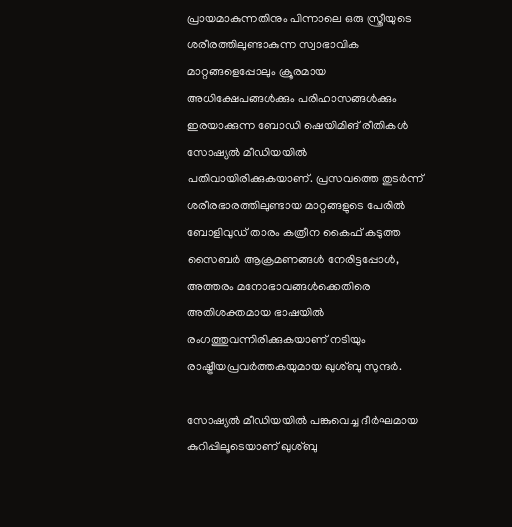പ്രായമാകുന്നതിനും പിന്നാലെ ഒരു സ്ത്രീയുടെ ശരീരത്തിലുണ്ടാകുന്ന സ്വാഭാവിക മാറ്റങ്ങളെപ്പോലും ക്രൂരമായ അധിക്ഷേപങ്ങൾക്കും പരിഹാസങ്ങൾക്കും ഇരയാക്കുന്ന ബോഡി ഷെയിമിങ് രീതികൾ സോഷ്യൽ മീഡിയയിൽ പതിവായിരിക്കുകയാണ്. പ്രസവത്തെ തുടർന്ന് ശരീരഭാരത്തിലുണ്ടായ മാറ്റങ്ങളുടെ പേരിൽ ബോളിവുഡ് താരം കത്രീന കൈഫ് കടുത്ത സൈബർ ആക്രമണങ്ങൾ നേരിട്ടപ്പോൾ, അത്തരം മനോഭാവങ്ങൾക്കെതിരെ അതിശക്തമായ ഭാഷയിൽ രംഗത്തുവന്നിരിക്കുകയാണ് നടിയും രാഷ്ട്രീയപ്രവർത്തകയുമായ ഖുശ്ബു സുന്ദർ.

സോഷ്യൽ മീഡിയയിൽ പങ്കുവെച്ച ദീർഘമായ കുറിപ്പിലൂടെയാണ് ഖുശ്ബു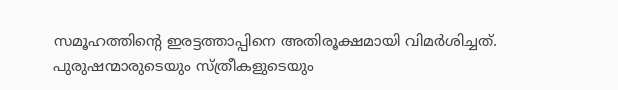സമൂഹത്തിന്റെ ഇരട്ടത്താപ്പിനെ അതിരൂക്ഷമായി വിമർശിച്ചത്. പുരുഷന്മാരുടെയും സ്ത്രീകളുടെയും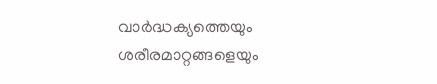വാർദ്ധക്യത്തെയും ശരീരമാറ്റങ്ങളെയും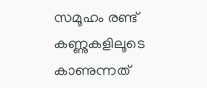സമൂഹം രണ്ട് കണ്ണുകളിലൂടെ കാണുന്നത്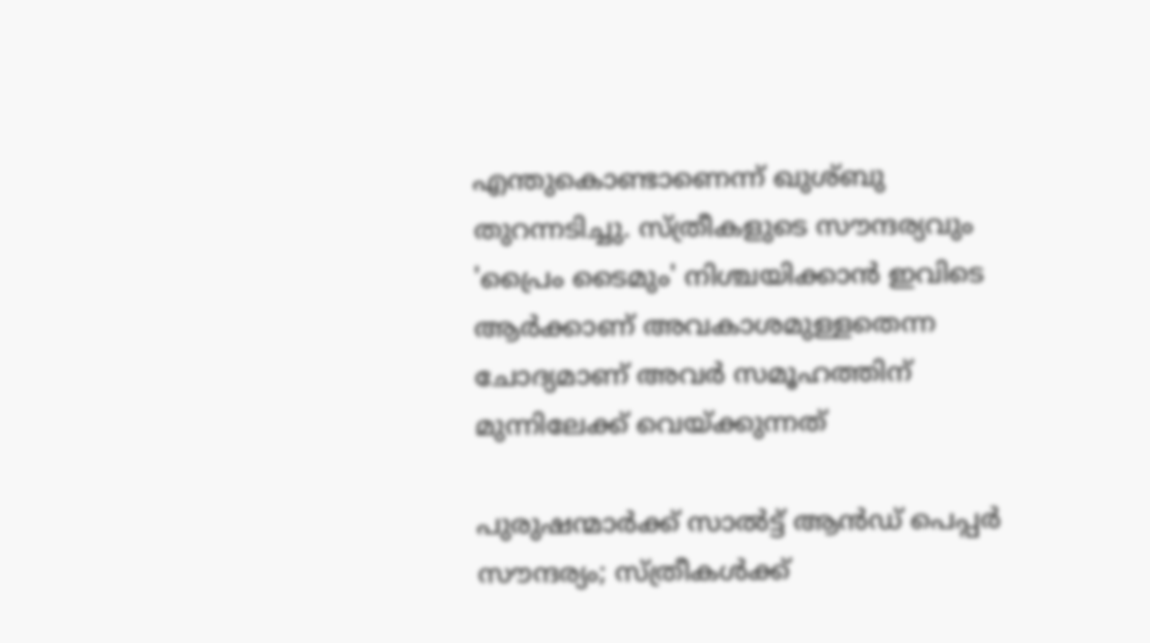എന്തുകൊണ്ടാണെന്ന് ഖുശ്ബു തുറന്നടിച്ചു. സ്ത്രീകളുടെ സൗന്ദര്യവും 'പ്രൈം ടൈമും' നിശ്ചയിക്കാൻ ഇവിടെ ആർക്കാണ് അവകാശമുള്ളതെന്ന ചോദ്യമാണ് അവർ സമൂഹത്തിന് മുന്നിലേക്ക് വെയ്ക്കുന്നത്

പുരുഷന്മാർക്ക് സാൽട്ട് ആൻഡ് പെപ്പർ സൗന്ദര്യം; സ്ത്രീകൾക്ക്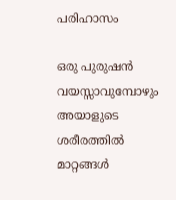പരിഹാസം

ഒരു പുരുഷൻ വയസ്സാവുമ്പോഴും അയാളുടെ ശരീരത്തിൽ മാറ്റങ്ങൾ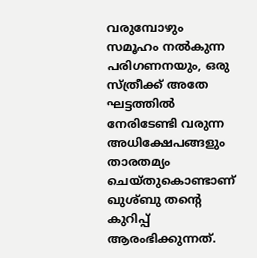വരുമ്പോഴും സമൂഹം നൽകുന്ന പരിഗണനയും, ഒരു സ്ത്രീക്ക് അതേ ഘട്ടത്തിൽ നേരിടേണ്ടി വരുന്ന അധിക്ഷേപങ്ങളും താരതമ്യം ചെയ്തുകൊണ്ടാണ് ഖുശ്ബു തന്റെ കുറിപ്പ് ആരംഭിക്കുന്നത്.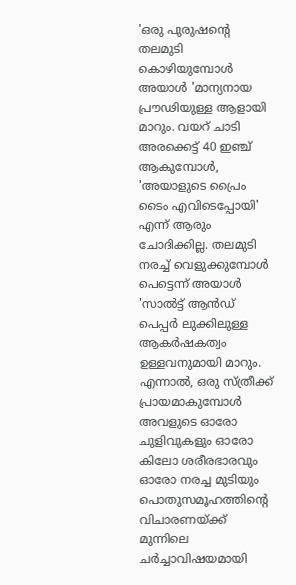'ഒരു പുരുഷന്റെ തലമുടി കൊഴിയുമ്പോൾ അയാൾ 'മാന്യനായ പ്രൗഢിയുള്ള ആളായി മാറും. വയറ് ചാടി അരക്കെട്ട് 40 ഇഞ്ച് ആകുമ്പോൾ, 'അയാളുടെ പ്രൈം ടൈം എവിടെപ്പോയി' എന്ന് ആരും ചോദിക്കില്ല. തലമുടി നരച്ച് വെളുക്കുമ്പോൾ പെട്ടെന്ന് അയാൾ 'സാൽട്ട് ആൻഡ് പെപ്പർ ലുക്കിലുള്ള ആകർഷകത്വം ഉള്ളവനുമായി മാറും. എന്നാൽ, ഒരു സ്ത്രീക്ക് പ്രായമാകുമ്പോൾ അവളുടെ ഓരോ ചുളിവുകളും ഓരോ കിലോ ശരീരഭാരവും ഓരോ നരച്ച മുടിയും പൊതുസമൂഹത്തിന്റെ വിചാരണയ്ക്ക് മുന്നിലെ ചർച്ചാവിഷയമായി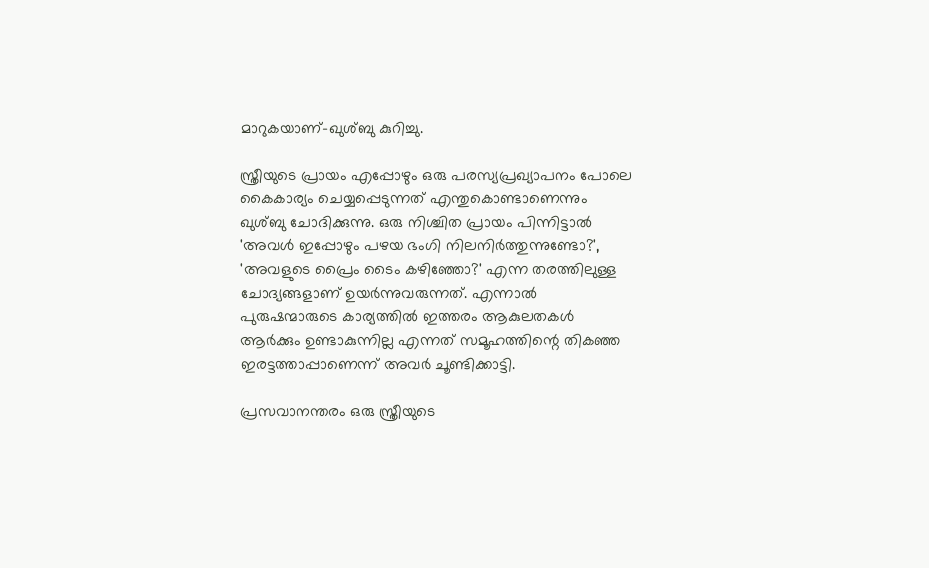മാറുകയാണ്-ഖുശ്ബു കുറിച്ചു.

സ്ത്രീയുടെ പ്രായം എപ്പോഴും ഒരു പരസ്യപ്രഖ്യാപനം പോലെ കൈകാര്യം ചെയ്യപ്പെടുന്നത് എന്തുകൊണ്ടാണെന്നും ഖുശ്ബു ചോദിക്കുന്നു. ഒരു നിശ്ചിത പ്രായം പിന്നിട്ടാൽ 'അവൾ ഇപ്പോഴും പഴയ ഭംഗി നിലനിർത്തുന്നുണ്ടോ?', 'അവളുടെ പ്രൈം ടൈം കഴിഞ്ഞോ?' എന്ന തരത്തിലുള്ള ചോദ്യങ്ങളാണ് ഉയർന്നുവരുന്നത്. എന്നാൽ പുരുഷന്മാരുടെ കാര്യത്തിൽ ഇത്തരം ആകുലതകൾ ആർക്കും ഉണ്ടാകുന്നില്ല എന്നത് സമൂഹത്തിന്റെ തികഞ്ഞ ഇരട്ടത്താപ്പാണെന്ന് അവർ ചൂണ്ടിക്കാട്ടി.

പ്രസവാനന്തരം ഒരു സ്ത്രീയുടെ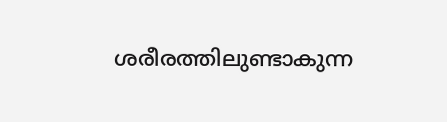ശരീരത്തിലുണ്ടാകുന്ന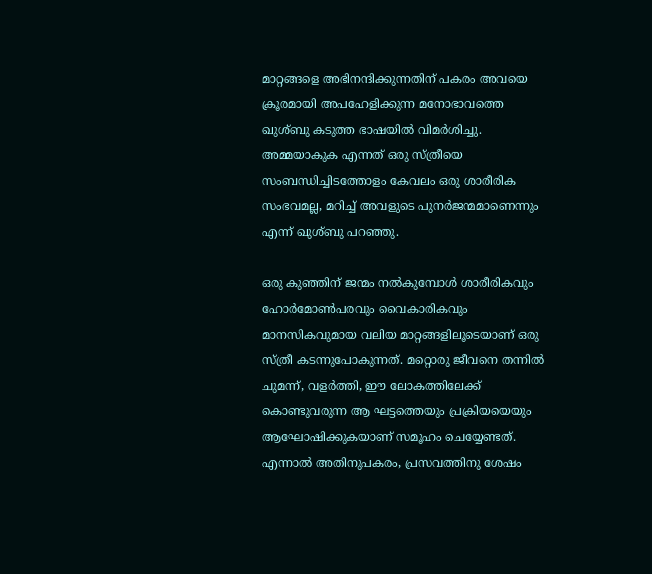മാറ്റങ്ങളെ അഭിനന്ദിക്കുന്നതിന് പകരം അവയെ ക്രൂരമായി അപഹേളിക്കുന്ന മനോഭാവത്തെ ഖുശ്ബു കടുത്ത ഭാഷയിൽ വിമർശിച്ചു. അമ്മയാകുക എന്നത് ഒരു സ്ത്രീയെ സംബന്ധിച്ചിടത്തോളം കേവലം ഒരു ശാരീരിക സംഭവമല്ല, മറിച്ച് അവളുടെ പുനർജന്മമാണെന്നും എന്ന് ഖുശ്ബു പറഞ്ഞു.

ഒരു കുഞ്ഞിന് ജന്മം നൽകുമ്പോൾ ശാരീരികവും ഹോർമോൺപരവും വൈകാരികവും മാനസികവുമായ വലിയ മാറ്റങ്ങളിലൂടെയാണ് ഒരു സ്ത്രീ കടന്നുപോകുന്നത്. മറ്റൊരു ജീവനെ തന്നിൽ ചുമന്ന്, വളർത്തി, ഈ ലോകത്തിലേക്ക് കൊണ്ടുവരുന്ന ആ ഘട്ടത്തെയും പ്രക്രിയയെയും ആഘോഷിക്കുകയാണ് സമൂഹം ചെയ്യേണ്ടത്. എന്നാൽ അതിനുപകരം, പ്രസവത്തിനു ശേഷം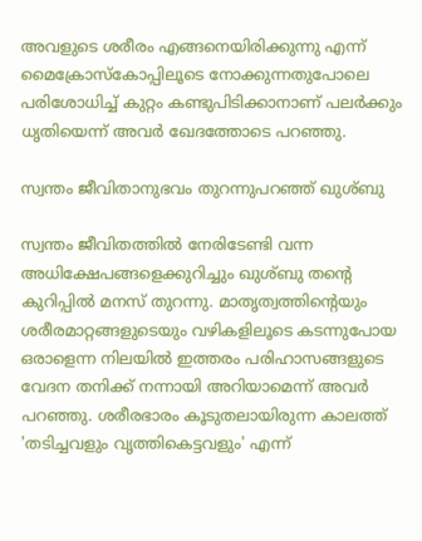അവളുടെ ശരീരം എങ്ങനെയിരിക്കുന്നു എന്ന് മൈക്രോസ്‌കോപ്പിലൂടെ നോക്കുന്നതുപോലെ പരിശോധിച്ച് കുറ്റം കണ്ടുപിടിക്കാനാണ് പലർക്കും ധൃതിയെന്ന് അവർ ഖേദത്തോടെ പറഞ്ഞു.

സ്വന്തം ജീവിതാനുഭവം തുറന്നുപറഞ്ഞ് ഖുശ്ബു

സ്വന്തം ജീവിതത്തിൽ നേരിടേണ്ടി വന്ന അധിക്ഷേപങ്ങളെക്കുറിച്ചും ഖുശ്ബു തന്റെ കുറിപ്പിൽ മനസ് തുറന്നു. മാതൃത്വത്തിന്റെയും ശരീരമാറ്റങ്ങളുടെയും വഴികളിലൂടെ കടന്നുപോയ ഒരാളെന്ന നിലയിൽ ഇത്തരം പരിഹാസങ്ങളുടെ വേദന തനിക്ക് നന്നായി അറിയാമെന്ന് അവർ പറഞ്ഞു. ശരീരഭാരം കൂടുതലായിരുന്ന കാലത്ത് 'തടിച്ചവളും വൃത്തികെട്ടവളും' എന്ന്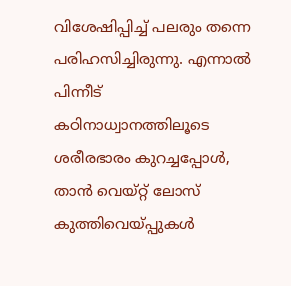വിശേഷിപ്പിച്ച് പലരും തന്നെ പരിഹസിച്ചിരുന്നു. എന്നാൽ പിന്നീട് കഠിനാധ്വാനത്തിലൂടെ ശരീരഭാരം കുറച്ചപ്പോൾ, താൻ വെയ്റ്റ് ലോസ് കുത്തിവെയ്പ്പുകൾ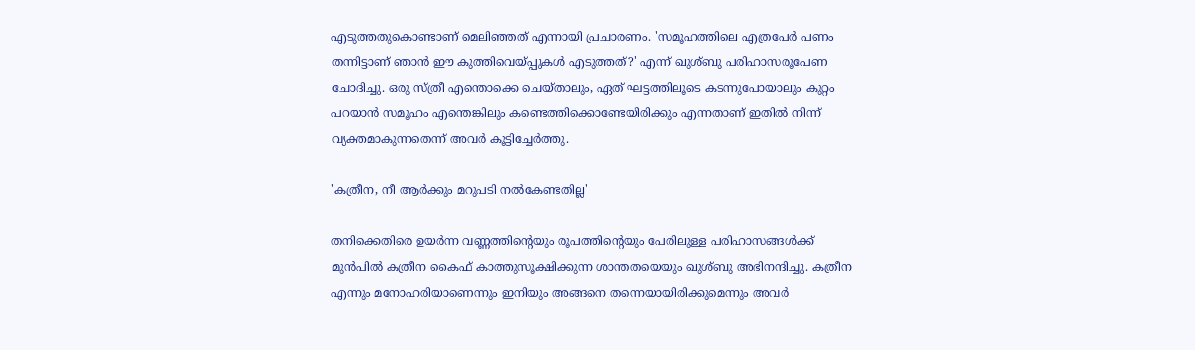എടുത്തതുകൊണ്ടാണ് മെലിഞ്ഞത് എന്നായി പ്രചാരണം. 'സമൂഹത്തിലെ എത്രപേർ പണം തന്നിട്ടാണ് ഞാൻ ഈ കുത്തിവെയ്പ്പുകൾ എടുത്തത്?' എന്ന് ഖുശ്ബു പരിഹാസരൂപേണ ചോദിച്ചു. ഒരു സ്ത്രീ എന്തൊക്കെ ചെയ്താലും, ഏത് ഘട്ടത്തിലൂടെ കടന്നുപോയാലും കുറ്റം പറയാൻ സമൂഹം എന്തെങ്കിലും കണ്ടെത്തിക്കൊണ്ടേയിരിക്കും എന്നതാണ് ഇതിൽ നിന്ന് വ്യക്തമാകുന്നതെന്ന് അവർ കൂട്ടിച്ചേർത്തു.

'കത്രീന, നീ ആർക്കും മറുപടി നൽകേണ്ടതില്ല'

തനിക്കെതിരെ ഉയർന്ന വണ്ണത്തിന്റെയും രൂപത്തിന്റെയും പേരിലുള്ള പരിഹാസങ്ങൾക്ക് മുൻപിൽ കത്രീന കൈഫ് കാത്തുസൂക്ഷിക്കുന്ന ശാന്തതയെയും ഖുശ്ബു അഭിനന്ദിച്ചു. കത്രീന എന്നും മനോഹരിയാണെന്നും ഇനിയും അങ്ങനെ തന്നെയായിരിക്കുമെന്നും അവർ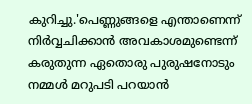കുറിച്ചു.'പെണ്ണുങ്ങളെ എന്താണെന്ന് നിർവ്വചിക്കാൻ അവകാശമുണ്ടെന്ന് കരുതുന്ന ഏതൊരു പുരുഷനോടും നമ്മൾ മറുപടി പറയാൻ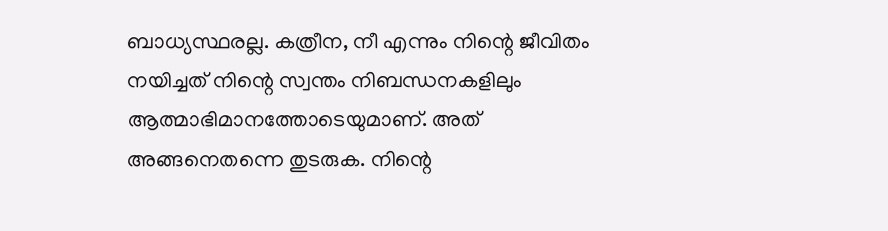ബാധ്യസ്ഥരല്ല. കത്രീന, നീ എന്നും നിന്റെ ജീവിതം നയിച്ചത് നിന്റെ സ്വന്തം നിബന്ധനകളിലും ആത്മാഭിമാനത്തോടെയുമാണ്. അത് അങ്ങനെതന്നെ തുടരുക. നിന്റെ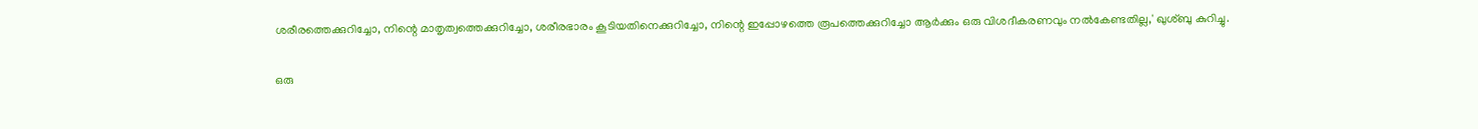ശരീരത്തെക്കുറിച്ചോ, നിന്റെ മാതൃത്വത്തെക്കുറിച്ചോ, ശരീരഭാരം കൂടിയതിനെക്കുറിച്ചോ, നിന്റെ ഇപ്പോഴത്തെ രൂപത്തെക്കുറിച്ചോ ആർക്കും ഒരു വിശദീകരണവും നൽകേണ്ടതില്ല,' ഖുശ്ബു കുറിച്ചു.

ഒരു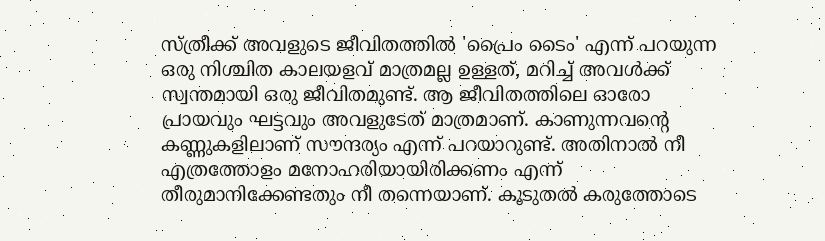സ്ത്രീക്ക് അവളുടെ ജീവിതത്തിൽ 'പ്രൈം ടൈം' എന്ന് പറയുന്ന ഒരു നിശ്ചിത കാലയളവ് മാത്രമല്ല ഉള്ളത്, മറിച്ച് അവൾക്ക് സ്വന്തമായി ഒരു ജീവിതമുണ്ട്. ആ ജീവിതത്തിലെ ഓരോ പ്രായവും ഘട്ടവും അവളുടേത് മാത്രമാണ്. കാണുന്നവന്റെ കണ്ണുകളിലാണ് സൗന്ദര്യം എന്ന് പറയാറുണ്ട്. അതിനാൽ നീ എത്രത്തോളം മനോഹരിയായിരിക്കണം എന്ന് തീരുമാനിക്കേണ്ടതും നീ തന്നെയാണ്. കൂടുതൽ കരുത്തോടെ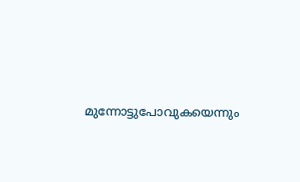മുന്നോട്ടുപോവുകയെന്നും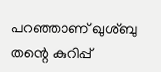പറഞ്ഞാണ് ഖുശ്ബു തന്റെ കുറിപ്പ്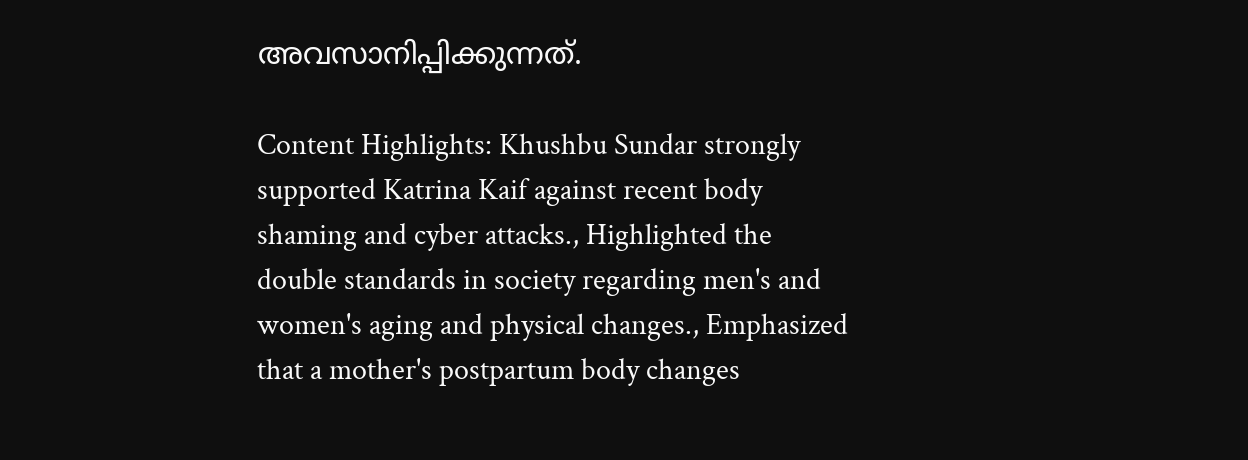അവസാനിപ്പിക്കുന്നത്.

Content Highlights: Khushbu Sundar strongly supported Katrina Kaif against recent body shaming and cyber attacks., Highlighted the double standards in society regarding men's and women's aging and physical changes., Emphasized that a mother's postpartum body changes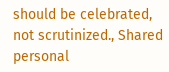should be celebrated, not scrutinized., Shared personal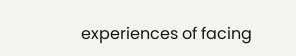experiences of facing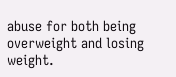abuse for both being overweight and losing weight.